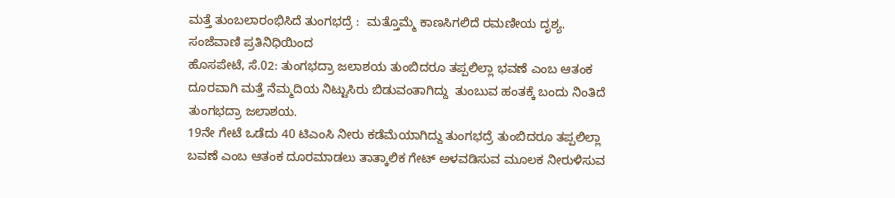ಮತ್ತೆ ತುಂಬಲಾರಂಭಿಸಿದೆ ತುಂಗಭದ್ರೆ :  ಮತ್ತೊಮ್ಮೆ ಕಾಣಸಿಗಲಿದೆ ರಮಣೀಯ ದೃಶ್ಯ.
ಸಂಜೆವಾಣಿ ಪ್ರತಿನಿಧಿಯಿಂದ
ಹೊಸಪೇಟೆ, ಸೆ.02: ತುಂಗಭದ್ರಾ ಜಲಾಶಯ ತುಂಬಿದರೂ ತಪ್ಪಲಿಲ್ಲಾ ಭವಣೆ ಎಂಬ ಆತಂಕ ದೂರವಾಗಿ ಮತ್ತೆ ನೆಮ್ಮದಿಯ ನಿಟ್ಟುಸಿರು ಬಿಡುವಂತಾಗಿದ್ದು  ತುಂಬುವ ಹಂತಕ್ಕೆ ಬಂದು ನಿಂತಿದೆ ತುಂಗಭದ್ರಾ ಜಲಾಶಯ.
19ನೇ ಗೇಟೆ ಒಡೆದು 40 ಟಿಎಂಸಿ ನೀರು ಕಡೆಮೆಯಾಗಿದ್ದು ತುಂಗಭದ್ರೆ ತುಂಬಿದರೂ ತಪ್ಪಲಿಲ್ಲಾ ಬವಣೆ ಎಂಬ ಆತಂಕ ದೂರಮಾಡಲು ತಾತ್ಕಾಲಿಕ ಗೇಟ್ ಅಳವಡಿಸುವ ಮೂಲಕ ನೀರುಳಿಸುವ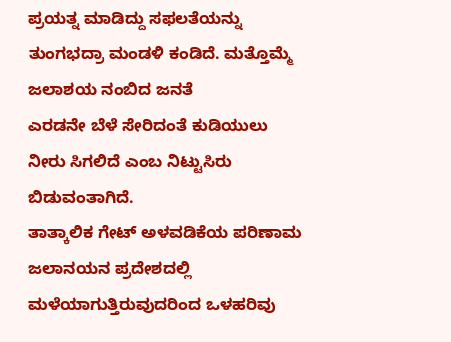ಪ್ರಯತ್ನ ಮಾಡಿದ್ದು ಸಫಲತೆಯನ್ನು ತುಂಗಭದ್ರಾ ಮಂಡಳಿ ಕಂಡಿದೆ. ಮತ್ತೊಮ್ಮೆ ಜಲಾಶಯ ನಂಬಿದ ಜನತೆ
ಎರಡನೇ ಬೆಳೆ ಸೇರಿದಂತೆ ಕುಡಿಯುಲು ನೀರು ಸಿಗಲಿದೆ ಎಂಬ ನಿಟ್ಟುಸಿರು ಬಿಡುವಂತಾಗಿದೆ.
ತಾತ್ಕಾಲಿಕ ಗೇಟ್ ಅಳವಡಿಕೆಯ ಪರಿಣಾಮ ಜಲಾನಯನ ಪ್ರದೇಶದಲ್ಲಿ ಮಳೆಯಾಗುತ್ತಿರುವುದರಿಂದ ಒಳಹರಿವು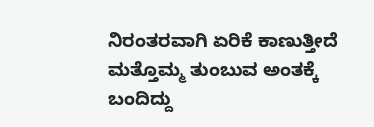ನಿರಂತರವಾಗಿ ಏರಿಕೆ ಕಾಣುತ್ತೀದೆ ಮತ್ತೊಮ್ಮ ತುಂಬುವ ಅಂತಕ್ಕೆ ಬಂದಿದ್ದು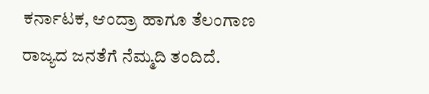ಕರ್ನಾಟಕ, ಆಂದ್ರಾ ಹಾಗೂ ತೆಲಂಗಾಣ ರಾಜ್ಯದ ಜನತೆಗೆ ನೆಮ್ಮದಿ ತಂದಿದೆ.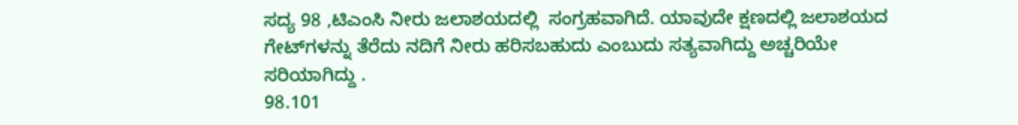ಸದ್ಯ 98 ,ಟಿಎಂಸಿ ನೀರು ಜಲಾಶಯದಲ್ಲಿ  ಸಂಗ್ರಹವಾಗಿದೆ. ಯಾವುದೇ ಕ್ಷಣದಲ್ಲಿ ಜಲಾಶಯದ ಗೇಟ್‌ಗಳನ್ನು ತೆರೆದು ನದಿಗೆ ನೀರು ಹರಿಸಬಹುದು ಎಂಬುದು ಸತ್ಯವಾಗಿದ್ದು ಅಚ್ಚರಿಯೇ ಸರಿಯಾಗಿದ್ದು .
98.101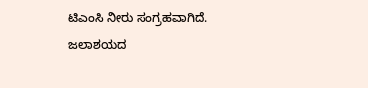ಟಿಎಂಸಿ ನೀರು ಸಂಗ್ರಹವಾಗಿದೆ. ಜಲಾಶಯದ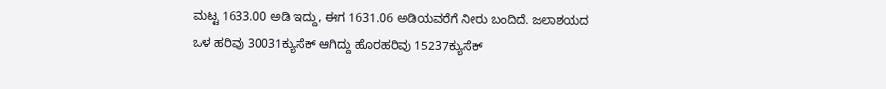ಮಟ್ಟ 1633.00 ಅಡಿ ಇದ್ದು, ಈಗ 1631.06 ಅಡಿಯವರೆಗೆ ನೀರು ಬಂದಿದೆ. ಜಲಾಶಯದ ಒಳ ಹರಿವು 30031ಕ್ಯುಸೆಕ್ ಆಗಿದ್ದು ಹೊರಹರಿವು 15237ಕ್ಯುಸೆಕ್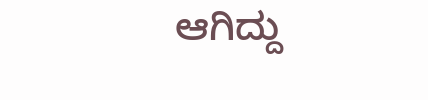ಆಗಿದ್ದು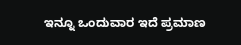ಇನ್ನೂ ಒಂದುವಾರ ಇದೆ ಪ್ರಮಾಣ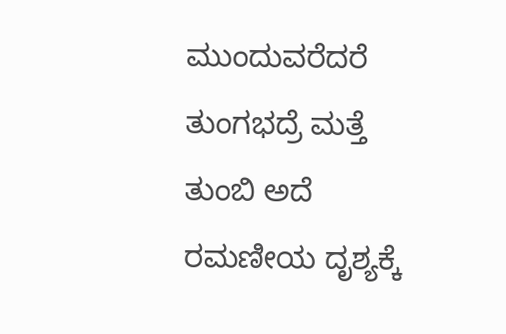ಮುಂದುವರೆದರೆ ತುಂಗಭದ್ರೆ ಮತ್ತೆ ತುಂಬಿ ಅದೆ ರಮಣೀಯ ದೃಶ್ಯಕ್ಕೆ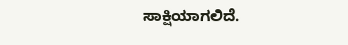ಸಾಕ್ಷಿಯಾಗಲಿದೆ.